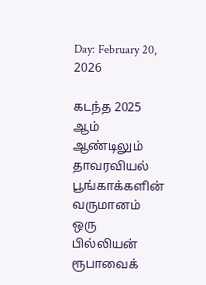Day: February 20, 2026

கடந்த 2025 ஆம் ஆண்டிலும் தாவரவியல் பூங்காக்களின் வருமானம் ஒரு பில்லியன் ரூபாவைக்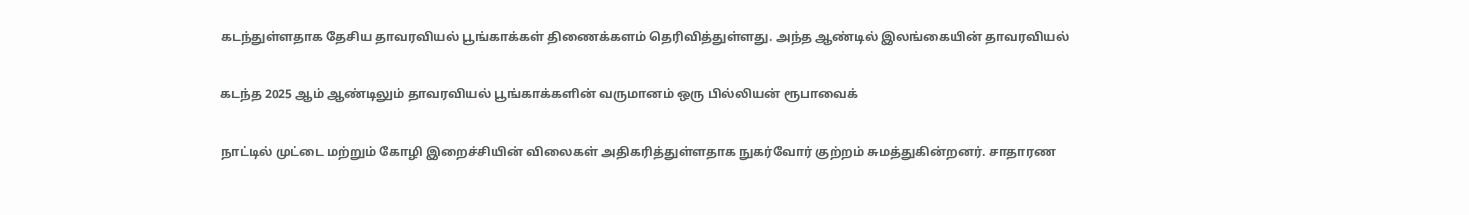கடந்துள்ளதாக தேசிய தாவரவியல் பூங்காக்கள் திணைக்களம் தெரிவித்துள்ளது. அந்த ஆண்டில் இலங்கையின் தாவரவியல்

கடந்த 2025 ஆம் ஆண்டிலும் தாவரவியல் பூங்காக்களின் வருமானம் ஒரு பில்லியன் ரூபாவைக்

நாட்டில் முட்டை மற்றும் கோழி இறைச்சியின் விலைகள் அதிகரித்துள்ளதாக நுகர்வோர் குற்றம் சுமத்துகின்றனர். சாதாரண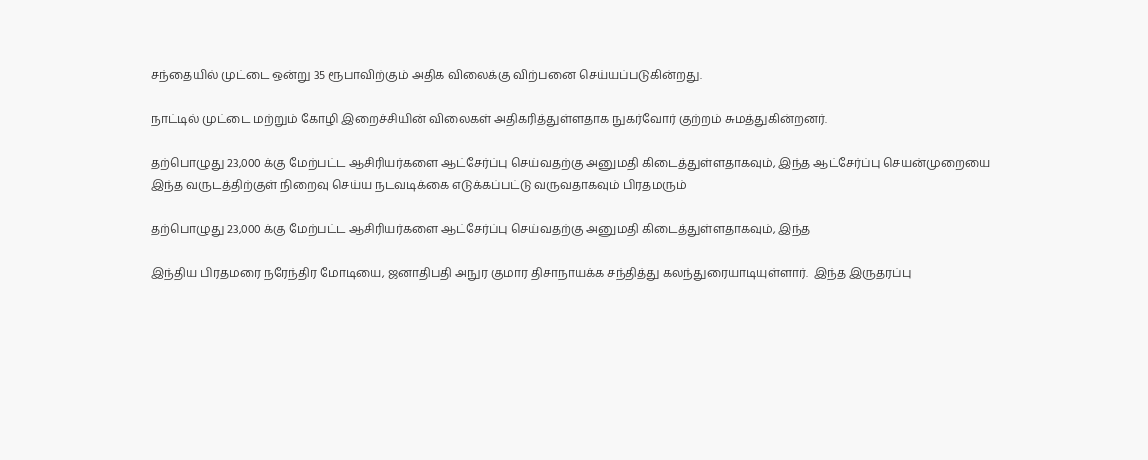சந்தையில் முட்டை ஒன்று 35 ரூபாவிற்கும் அதிக விலைக்கு விற்பனை செய்யப்படுகின்றது.

நாட்டில் முட்டை மற்றும் கோழி இறைச்சியின் விலைகள் அதிகரித்துள்ளதாக நுகர்வோர் குற்றம் சுமத்துகின்றனர்.

தற்பொழுது 23,000 க்கு மேற்பட்ட ஆசிரியர்களை ஆட்சேர்ப்பு செய்வதற்கு அனுமதி கிடைத்துள்ளதாகவும், இந்த ஆட்சேர்ப்பு செயன்முறையை இந்த வருடத்திற்குள் நிறைவு செய்ய நடவடிக்கை எடுக்கப்பட்டு வருவதாகவும் பிரதமரும்

தற்பொழுது 23,000 க்கு மேற்பட்ட ஆசிரியர்களை ஆட்சேர்ப்பு செய்வதற்கு அனுமதி கிடைத்துள்ளதாகவும், இந்த

இந்திய பிரதமரை நரேந்திர மோடியை, ஜனாதிபதி அநுர குமார திசாநாயக்க சந்தித்து கலந்துரையாடியுள்ளார்.  இந்த இருதரப்பு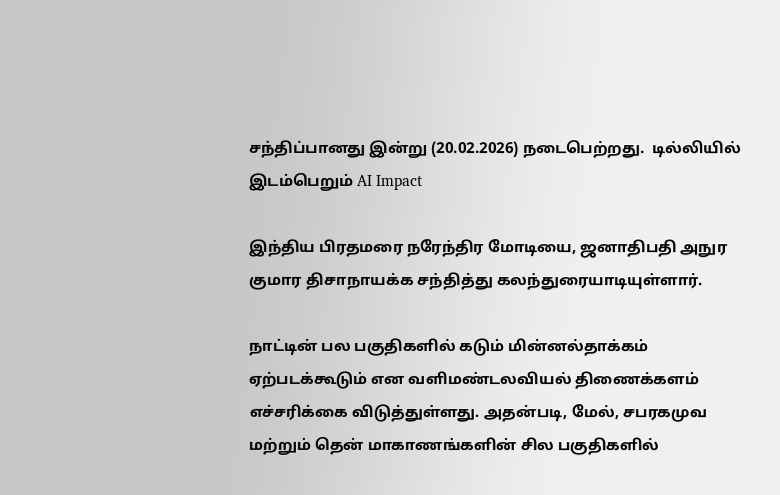சந்திப்பானது இன்று (20.02.2026) நடைபெற்றது.  டில்லியில் இடம்பெறும் AI Impact

இந்திய பிரதமரை நரேந்திர மோடியை, ஜனாதிபதி அநுர குமார திசாநாயக்க சந்தித்து கலந்துரையாடியுள்ளார்.

நாட்டின் பல பகுதிகளில் கடும் மின்னல்தாக்கம் ஏற்படக்கூடும் என வளிமண்டலவியல் திணைக்களம் எச்சரிக்கை விடுத்துள்ளது. அதன்படி, மேல், சபரகமுவ மற்றும் தென் மாகாணங்களின் சில பகுதிகளில்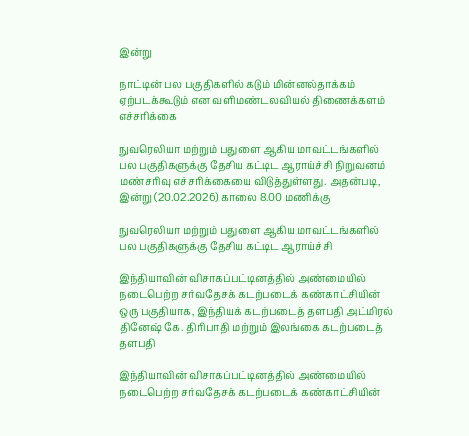இன்று

நாட்டின் பல பகுதிகளில் கடும் மின்னல்தாக்கம் ஏற்படக்கூடும் என வளிமண்டலவியல் திணைக்களம் எச்சரிக்கை

நுவரெலியா மற்றும் பதுளை ஆகிய மாவட்டங்களில் பல பகுதிகளுக்கு தேசிய கட்டிட ஆராய்ச்சி நிறுவனம் மண்சரிவு எச்சரிக்கையை விடுத்துள்ளது. அதன்படி, இன்று (20.02.2026) காலை 8.00 மணிக்கு

நுவரெலியா மற்றும் பதுளை ஆகிய மாவட்டங்களில் பல பகுதிகளுக்கு தேசிய கட்டிட ஆராய்ச்சி

இந்தியாவின் விசாகப்பட்டினத்தில் அண்மையில் நடைபெற்ற சர்வதேசக் கடற்படைக் கண்காட்சியின் ஒரு பகுதியாக, இந்தியக் கடற்படைத் தளபதி அட்மிரல் தினேஷ் கே. திரிபாதி மற்றும் இலங்கை கடற்படைத் தளபதி

இந்தியாவின் விசாகப்பட்டினத்தில் அண்மையில் நடைபெற்ற சர்வதேசக் கடற்படைக் கண்காட்சியின்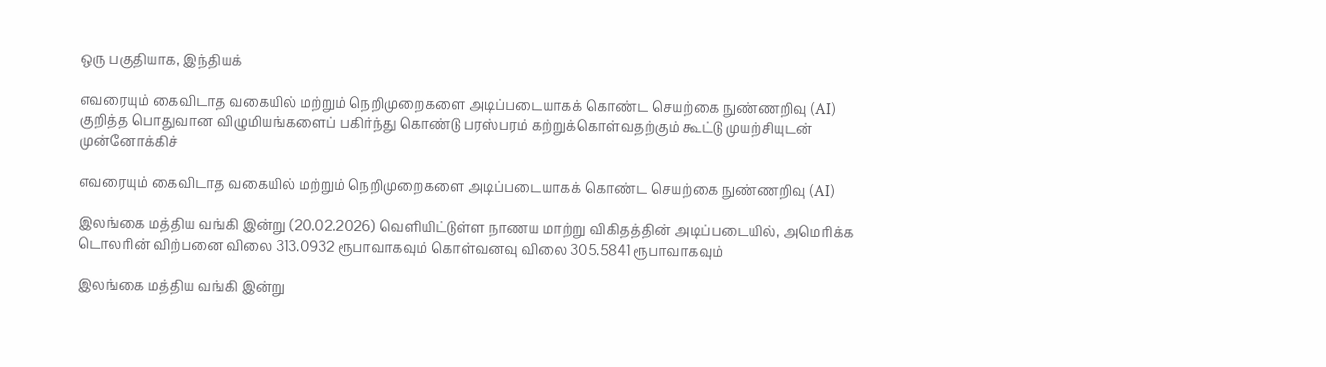ஒரு பகுதியாக, இந்தியக்

எவரையும் கைவிடாத வகையில் மற்றும் நெறிமுறைகளை அடிப்படையாகக் கொண்ட செயற்கை நுண்ணறிவு (AI) குறித்த பொதுவான விழுமியங்களைப் பகிர்ந்து கொண்டு பரஸ்பரம் கற்றுக்கொள்வதற்கும் கூட்டு முயற்சியுடன் முன்னோக்கிச்

எவரையும் கைவிடாத வகையில் மற்றும் நெறிமுறைகளை அடிப்படையாகக் கொண்ட செயற்கை நுண்ணறிவு (AI)

இலங்கை மத்திய வங்கி இன்று (20.02.2026) வெளியிட்டுள்ள நாணய மாற்று விகிதத்தின் அடிப்படையில், அமெரிக்க டொலரின் விற்பனை விலை 313.0932 ரூபாவாகவும் கொள்வனவு விலை 305.5841 ரூபாவாகவும்

இலங்கை மத்திய வங்கி இன்று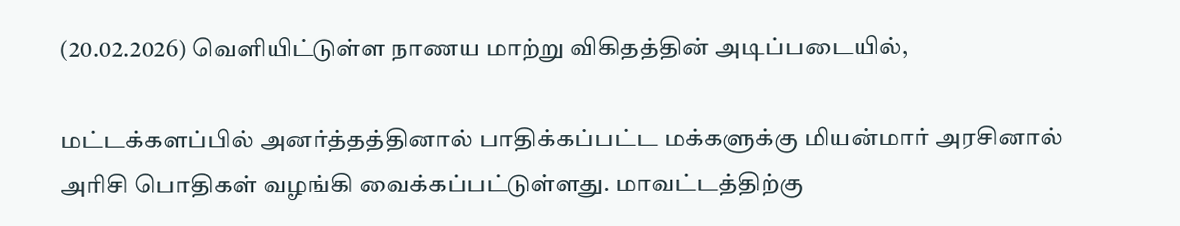(20.02.2026) வெளியிட்டுள்ள நாணய மாற்று விகிதத்தின் அடிப்படையில்,

மட்டக்களப்பில் அனர்த்தத்தினால் பாதிக்கப்பட்ட மக்களுக்கு மியன்மார் அரசினால் அரிசி பொதிகள் வழங்கி வைக்கப்பட்டுள்ளது. மாவட்டத்திற்கு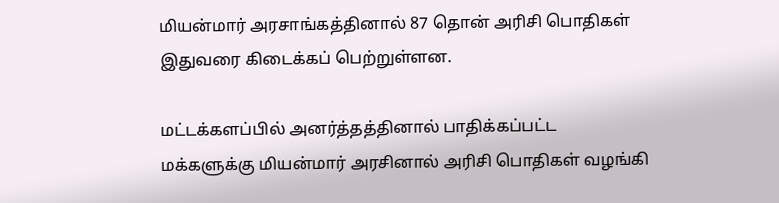மியன்மார் அரசாங்கத்தினால் 87 தொன் அரிசி பொதிகள் இதுவரை கிடைக்கப் பெற்றுள்ளன.

மட்டக்களப்பில் அனர்த்தத்தினால் பாதிக்கப்பட்ட மக்களுக்கு மியன்மார் அரசினால் அரிசி பொதிகள் வழங்கி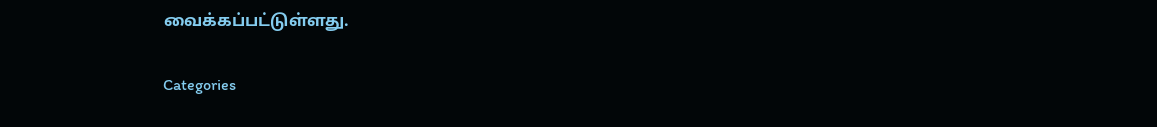வைக்கப்பட்டுள்ளது.

Categories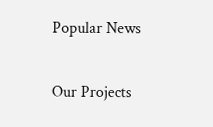Popular News

Our Projects